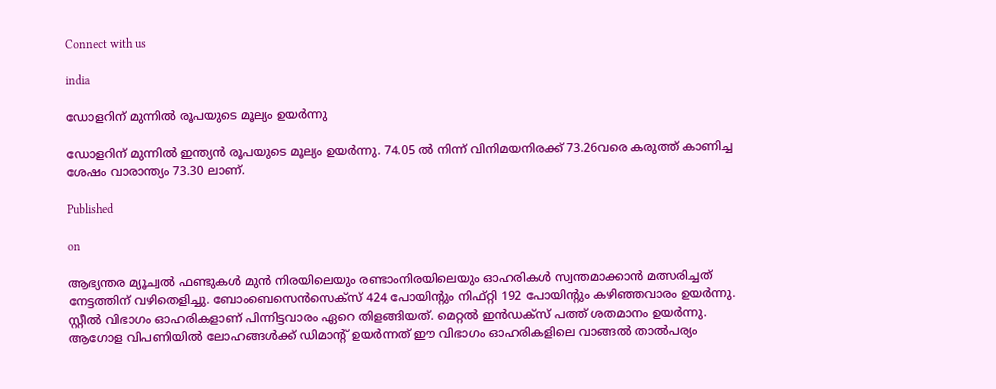Connect with us

india

ഡോളറിന് മുന്നില്‍ രൂപയുടെ മൂല്യം ഉയര്‍ന്നു

ഡോളറിന് മുന്നില്‍ ഇന്ത്യന്‍ രൂപയുടെ മൂല്യം ഉയര്‍ന്നു. 74.05 ല്‍ നിന്ന് വിനിമയനിരക്ക് 73.26വരെ കരുത്ത് കാണിച്ച ശേഷം വാരാന്ത്യം 73.30 ലാണ്.

Published

on

ആഭ്യന്തര മ്യൂച്വല്‍ ഫണ്ടുകള്‍ മുന്‍ നിരയിലെയും രണ്ടാംനിരയിലെയും ഓഹരികള്‍ സ്വന്തമാക്കാന്‍ മത്സരിച്ചത് നേട്ടത്തിന് വഴിതെളിച്ചു. ബോംബെസെന്‍സെക്‌സ് 424 പോയിന്റും നിഫ്റ്റി 192 പോയിന്റും കഴിഞ്ഞവാരം ഉയര്‍ന്നു. സ്റ്റീല്‍ വിഭാഗം ഓഹരികളാണ് പിന്നിട്ടവാരം ഏറെ തിളങ്ങിയത്. മെറ്റല്‍ ഇന്‍ഡക്‌സ് പത്ത് ശതമാനം ഉയര്‍ന്നു. ആഗോള വിപണിയില്‍ ലോഹങ്ങള്‍ക്ക് ഡിമാന്റ് ഉയര്‍ന്നത് ഈ വിഭാഗം ഓഹരികളിലെ വാങ്ങല്‍ താല്‍പര്യം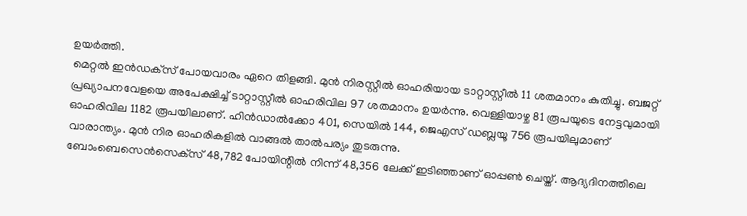ഉയര്‍ത്തി.
മെറ്റല്‍ ഇന്‍ഡക്‌സ് പോയവാരം ഏറെ തിളങ്ങി. മുന്‍ നിരസ്റ്റീല്‍ ഓഹരിയായ ടാറ്റാസ്റ്റീല്‍ 11 ശതമാനം കുതിച്ചു. ബജറ്റ് പ്രഖ്യാപനവേളയെ അപേക്ഷിച്ച് ടാറ്റാസ്റ്റീല്‍ ഓഹരിവില 97 ശതമാനം ഉയര്‍ന്നു. വെള്ളിയാഴ്ച 81 രൂപയുടെ നേട്ടവുമായി ഓഹരിവില 1182 രൂപയിലാണ്. ഹിന്‍ഡാല്‍ക്കോ 401, സെയില്‍ 144, ജെഎസ് ഡബ്ലയൂ 756 രൂപയിലുമാണ് വാരാന്ത്യം. മുന്‍ നിര ഓഹരികളില്‍ വാങ്ങല്‍ താല്‍പര്യം തുടരുന്നു.
ബോംബെസെന്‍സെക്‌സ് 48,782 പോയിന്റില്‍ നിന്ന് 48,356 ലേക്ക് ഇടിഞ്ഞാണ് ഓപ്പണ്‍ ചെയ്ത്. ആദ്യദിനത്തിലെ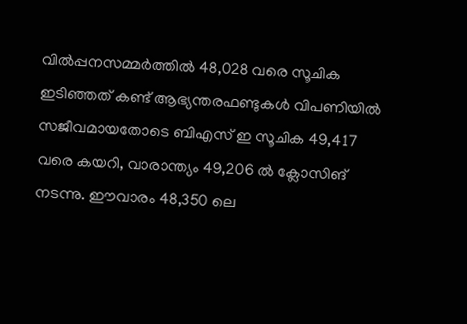വില്‍പ്പനസമ്മര്‍ത്തില്‍ 48,028 വരെ സൂചിക ഇടിഞ്ഞത് കണ്ട് ആഭ്യന്തരഫണ്ടുകള്‍ വിപണിയില്‍ സജീവമായതോടെ ബിഎസ് ഇ സൂചിക 49,417 വരെ കയറി, വാരാന്ത്യം 49,206 ല്‍ ക്ലോസിങ് നടന്നു. ഈവാരം 48,350 ലെ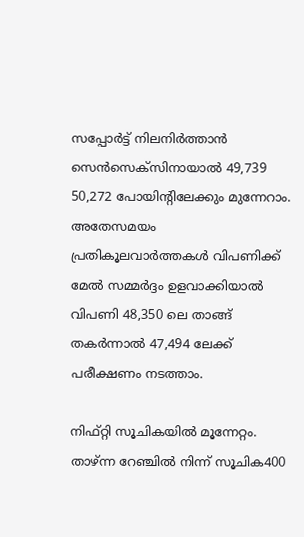സപ്പോര്‍ട്ട് നിലനിര്‍ത്താന്‍ സെന്‍സെക്‌സിനായാല്‍ 49,739 50,272 പോയിന്റിലേക്കും മുന്നേറാം. അതേസമയം പ്രതികൂലവാര്‍ത്തകള്‍ വിപണിക്ക് മേല്‍ സമ്മര്‍ദ്ദം ഉളവാക്കിയാല്‍ വിപണി 48,350 ലെ താങ്ങ് തകര്‍ന്നാല്‍ 47,494 ലേക്ക് പരീക്ഷണം നടത്താം.

നിഫ്റ്റി സൂചികയില്‍ മൂന്നേറ്റം. താഴ്ന്ന റേഞ്ചില്‍ നിന്ന് സൂചിക400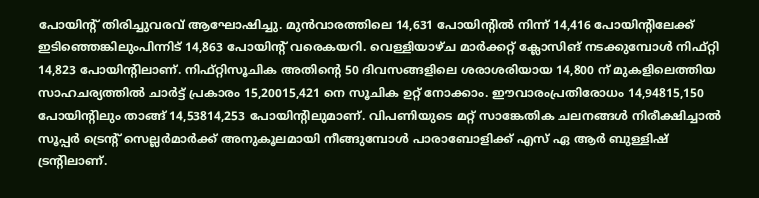പോയിന്റ് തിരിച്ചുവരവ് ആഘോഷിച്ചു. മുന്‍വാരത്തിലെ 14,631 പോയിന്റില്‍ നിന്ന് 14,416 പോയിന്റിലേക്ക് ഇടിഞ്ഞെങ്കിലുംപിന്നിട് 14,863 പോയിന്റ് വരെകയറി. വെള്ളിയാഴ്ച മാര്‍ക്കറ്റ് ക്ലോസിങ് നടക്കുമ്പോള്‍ നിഫ്റ്റി 14,823 പോയിന്റിലാണ്. നിഫ്റ്റിസൂചിക അതിന്റെ 50 ദിവസങ്ങളിലെ ശരാശരിയായ 14,800 ന് മുകളിലെത്തിയ സാഹചര്യത്തില്‍ ചാര്‍ട്ട് പ്രകാരം 15,20015,421 നെ സൂചിക ഉറ്റ് നോക്കാം. ഈവാരംപ്രതിരോധം 14,94815,150 പോയിന്റിലും താങ്ങ് 14,53814,253 പോയിന്റിലുമാണ്. വിപണിയുടെ മറ്റ് സാങ്കേതിക ചലനങ്ങള്‍ നിരീക്ഷിച്ചാല്‍ സൂപ്പര്‍ ട്രെന്റ് സെല്ലര്‍മാര്‍ക്ക് അനുകൂലമായി നീങ്ങുമ്പോള്‍ പാരാബോളിക്ക് എസ് ഏ ആര്‍ ബുള്ളിഷ് ട്രന്റിലാണ്.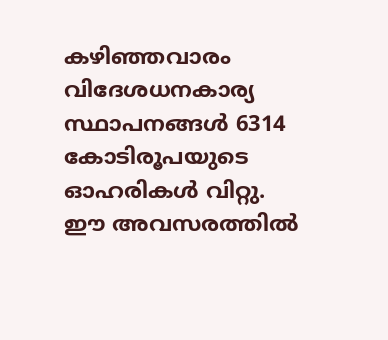കഴിഞ്ഞവാരം വിദേശധനകാര്യ സ്ഥാപനങ്ങള്‍ 6314 കോടിരൂപയുടെ ഓഹരികള്‍ വിറ്റു. ഈ അവസരത്തില്‍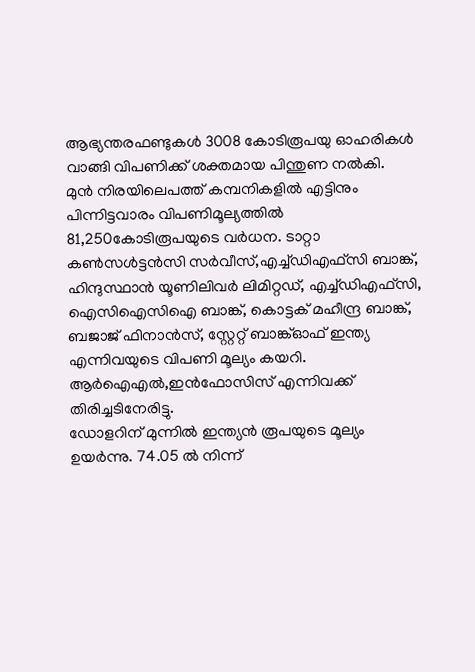ആഭ്യന്തരഫണ്ടുകള്‍ 3008 കോടിരൂപയു ഓഹരികള്‍ വാങ്ങി വിപണിക്ക് ശക്തമായ പിന്തുണ നല്‍കി.
മുന്‍ നിരയിലെപത്ത് കമ്പനികളില്‍ എട്ടിനും പിന്നിട്ടവാരം വിപണിമൂല്യത്തില്‍ 81,250കോടിരൂപയുടെ വര്‍ധന. ടാറ്റാ കണ്‍സള്‍ട്ടന്‍സി സര്‍വീസ്,എച്ച്ഡിഎഫ്‌സി ബാങ്ക്, ഹിന്ദുസ്ഥാന്‍ യൂണിലിവര്‍ ലിമിറ്റഡ്, എച്ച്ഡിഎഫ്‌സി, ഐസിഐസിഐ ബാങ്ക്, കൊട്ടക് മഹീന്ദ്ര ബാങ്ക്, ബജാജ് ഫിനാന്‍സ്, സ്റ്റേറ്റ് ബാങ്ക്ഓഫ് ഇന്ത്യ എന്നിവയുടെ വിപണി മൂല്യം കയറി. ആര്‍ഐഎല്‍,ഇന്‍ഫോസിസ് എന്നിവക്ക് തിരിച്ചടിനേരിട്ടു.
ഡോളറിന് മുന്നില്‍ ഇന്ത്യന്‍ രൂപയുടെ മൂല്യം ഉയര്‍ന്നു. 74.05 ല്‍ നിന്ന്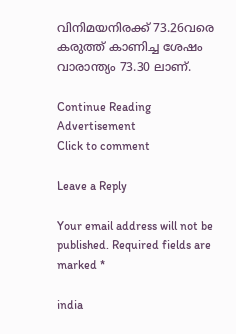വിനിമയനിരക്ക് 73.26വരെ കരുത്ത് കാണിച്ച ശേഷം വാരാന്ത്യം 73.30 ലാണ്.

Continue Reading
Advertisement
Click to comment

Leave a Reply

Your email address will not be published. Required fields are marked *

india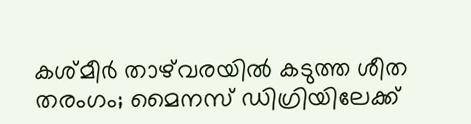കശ്മീര്‍ താഴ്‌വരയില്‍ കടുത്ത ശീത തരംഗം; മൈനസ് ഡിഗ്രിയിലേക്ക്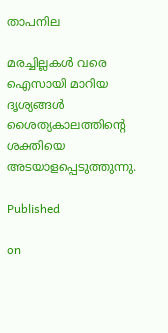താപനില

മരച്ചില്ലകള്‍ വരെ ഐസായി മാറിയ ദൃശ്യങ്ങള്‍ ശൈത്യകാലത്തിന്റെ ശക്തിയെ അടയാളപ്പെടുത്തുന്നു.

Published

on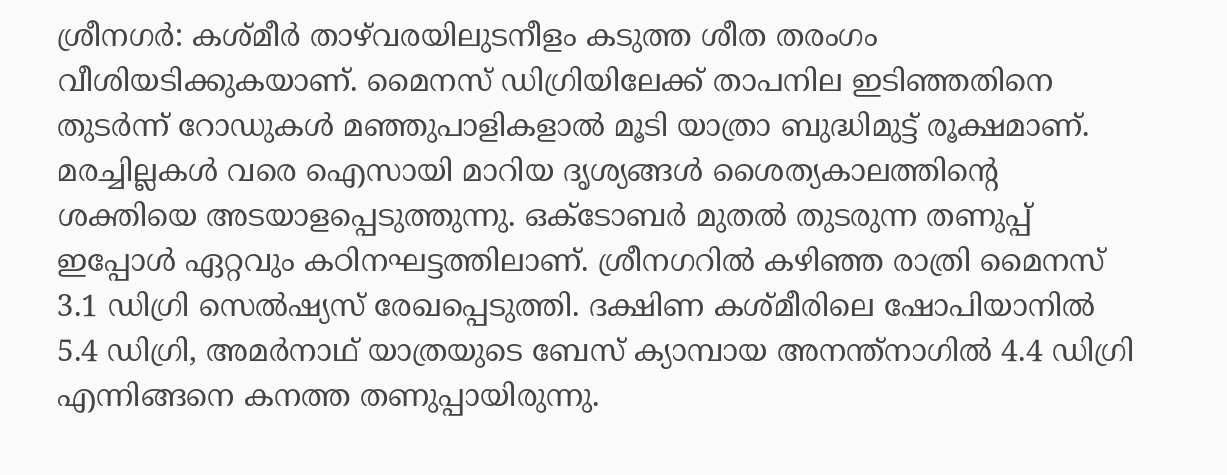ശ്രീനഗര്‍: കശ്മീര്‍ താഴ്‌വരയിലുടനീളം കടുത്ത ശീത തരംഗം വീശിയടിക്കുകയാണ്. മൈനസ് ഡിഗ്രിയിലേക്ക് താപനില ഇടിഞ്ഞതിനെ തുടര്‍ന്ന് റോഡുകള്‍ മഞ്ഞുപാളികളാല്‍ മൂടി യാത്രാ ബുദ്ധിമുട്ട് രൂക്ഷമാണ്. മരച്ചില്ലകള്‍ വരെ ഐസായി മാറിയ ദൃശ്യങ്ങള്‍ ശൈത്യകാലത്തിന്റെ ശക്തിയെ അടയാളപ്പെടുത്തുന്നു. ഒക്ടോബര്‍ മുതല്‍ തുടരുന്ന തണുപ്പ് ഇപ്പോള്‍ ഏറ്റവും കഠിനഘട്ടത്തിലാണ്. ശ്രീനഗറില്‍ കഴിഞ്ഞ രാത്രി മൈനസ് 3.1 ഡിഗ്രി സെല്‍ഷ്യസ് രേഖപ്പെടുത്തി. ദക്ഷിണ കശ്മീരിലെ ഷോപിയാനില്‍ 5.4 ഡിഗ്രി, അമര്‍നാഥ് യാത്രയുടെ ബേസ് ക്യാമ്പായ അനന്ത്‌നാഗില്‍ 4.4 ഡിഗ്രി എന്നിങ്ങനെ കനത്ത തണുപ്പായിരുന്നു.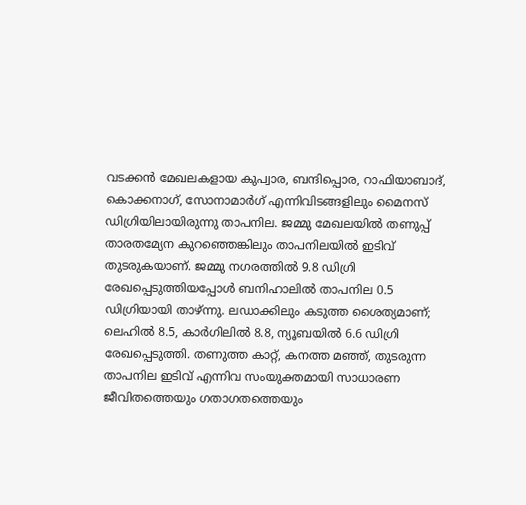വടക്കന്‍ മേഖലകളായ കുപ്വാര, ബന്ദിപ്പൊര, റാഫിയാബാദ്, കൊക്കനാഗ്, സോനാമാര്‍ഗ് എന്നിവിടങ്ങളിലും മൈനസ് ഡിഗ്രിയിലായിരുന്നു താപനില. ജമ്മു മേഖലയില്‍ തണുപ്പ് താരതമ്യേന കുറഞ്ഞെങ്കിലും താപനിലയില്‍ ഇടിവ് തുടരുകയാണ്. ജമ്മു നഗരത്തില്‍ 9.8 ഡിഗ്രി രേഖപ്പെടുത്തിയപ്പോള്‍ ബനിഹാലില്‍ താപനില 0.5 ഡിഗ്രിയായി താഴ്ന്നു. ലഡാക്കിലും കടുത്ത ശൈത്യമാണ്; ലെഹില്‍ 8.5, കാര്‍ഗിലില്‍ 8.8, ന്യൂബയില്‍ 6.6 ഡിഗ്രി രേഖപ്പെടുത്തി. തണുത്ത കാറ്റ്, കനത്ത മഞ്ഞ്, തുടരുന്ന താപനില ഇടിവ് എന്നിവ സംയുക്തമായി സാധാരണ ജീവിതത്തെയും ഗതാഗതത്തെയും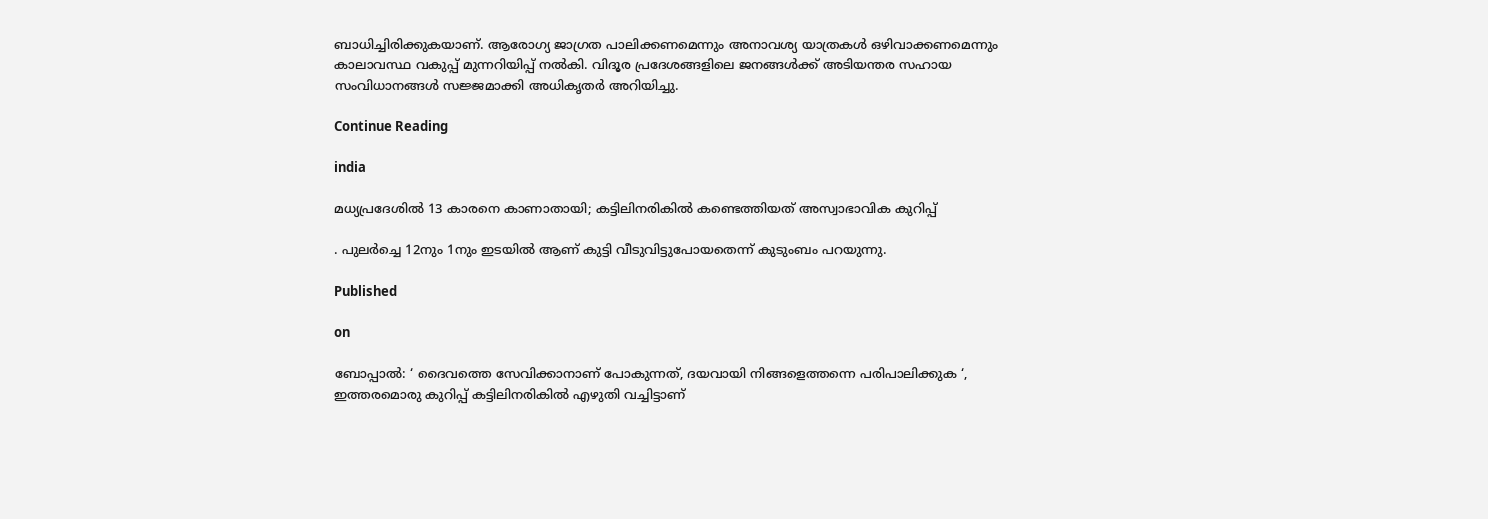ബാധിച്ചിരിക്കുകയാണ്. ആരോഗ്യ ജാഗ്രത പാലിക്കണമെന്നും അനാവശ്യ യാത്രകള്‍ ഒഴിവാക്കണമെന്നും കാലാവസ്ഥ വകുപ്പ് മുന്നറിയിപ്പ് നല്‍കി. വിദൂര പ്രദേശങ്ങളിലെ ജനങ്ങള്‍ക്ക് അടിയന്തര സഹായ സംവിധാനങ്ങള്‍ സജ്ജമാക്കി അധികൃതര്‍ അറിയിച്ചു.

Continue Reading

india

മധ്യപ്രദേശില്‍ 13 കാരനെ കാണാതായി; കട്ടിലിനരികില്‍ കണ്ടെത്തിയത് അസ്വാഭാവിക കുറിപ്പ്

. പുലര്‍ച്ചെ 12നും 1നും ഇടയില്‍ ആണ് കുട്ടി വീടുവിട്ടുപോയതെന്ന് കുടുംബം പറയുന്നു.

Published

on

ബോപ്പാല്‍: ‘ ദൈവത്തെ സേവിക്കാനാണ് പോകുന്നത്, ദയവായി നിങ്ങളെത്തന്നെ പരിപാലിക്കുക ‘, ഇത്തരമൊരു കുറിപ്പ് കട്ടിലിനരികില്‍ എഴുതി വച്ചിട്ടാണ്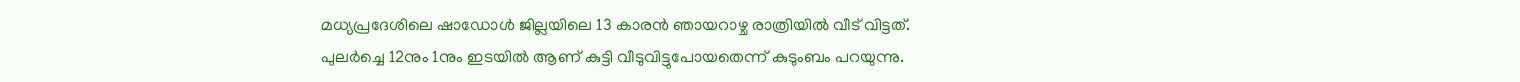മധ്യപ്രദേശിലെ ഷാഡോള്‍ ജില്ലയിലെ 13 കാരന്‍ ഞായറാഴ്ച രാത്രിയില്‍ വീട് വിട്ടത്. പുലര്‍ച്ചെ 12നും 1നും ഇടയില്‍ ആണ് കുട്ടി വീടുവിട്ടുപോയതെന്ന് കുടുംബം പറയുന്നു.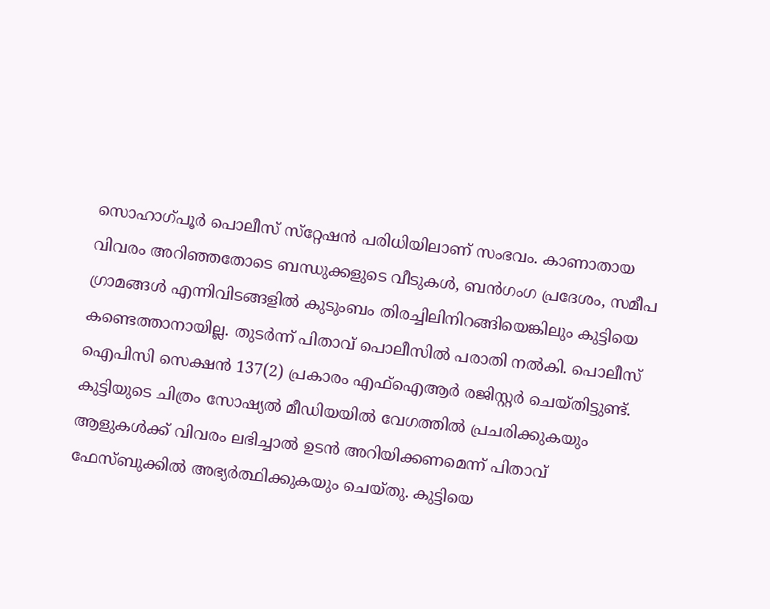സൊഹാഗ്പൂര്‍ പൊലീസ് സ്‌റ്റേഷന്‍ പരിധിയിലാണ് സംഭവം. കാണാതായ വിവരം അറിഞ്ഞതോടെ ബന്ധുക്കളുടെ വീടുകള്‍, ബന്‍ഗംഗ പ്രദേശം, സമീപ ഗ്രാമങ്ങള്‍ എന്നിവിടങ്ങളില്‍ കുടുംബം തിരച്ചിലിനിറങ്ങിയെങ്കിലും കുട്ടിയെ കണ്ടെത്താനായില്ല. തുടര്‍ന്ന് പിതാവ് പൊലീസില്‍ പരാതി നല്‍കി. പൊലീസ് ഐപിസി സെക്ഷന്‍ 137(2) പ്രകാരം എഫ്‌ഐആര്‍ രജിസ്റ്റര്‍ ചെയ്തിട്ടുണ്ട്. കുട്ടിയുടെ ചിത്രം സോഷ്യല്‍ മീഡിയയില്‍ വേഗത്തില്‍ പ്രചരിക്കുകയും ആളുകള്‍ക്ക് വിവരം ലഭിച്ചാല്‍ ഉടന്‍ അറിയിക്കണമെന്ന് പിതാവ് ഫേസ്ബുക്കില്‍ അഭ്യര്‍ത്ഥിക്കുകയും ചെയ്തു. കുട്ടിയെ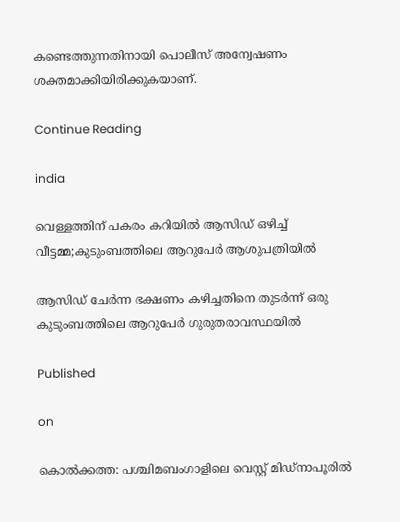കണ്ടെത്തുന്നതിനായി പൊലീസ് അന്വേഷണം ശക്തമാക്കിയിരിക്കുകയാണ്.

Continue Reading

india

വെള്ളത്തിന് പകരം കറിയില്‍ ആസിഡ് ഒഴിച്ച് വീട്ടമ്മ;കുടുംബത്തിലെ ആറുപേര്‍ ആശുപത്രിയില്‍

ആസിഡ് ചേര്‍ന്ന ഭക്ഷണം കഴിച്ചതിനെ തുടര്‍ന്ന് ഒരു കുടുംബത്തിലെ ആറുപേര്‍ ഗുരുതരാവസ്ഥയില്‍

Published

on

കൊല്‍ക്കത്ത: പശ്ചിമബംഗാളിലെ വെസ്റ്റ് മിഡ്‌നാപൂരില്‍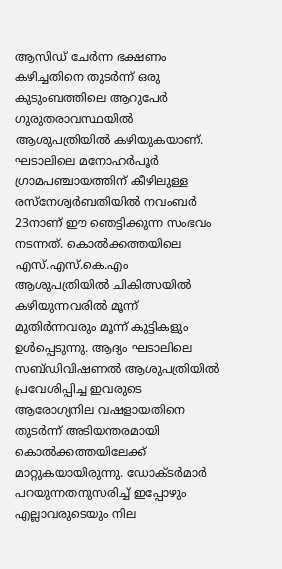ആസിഡ് ചേര്‍ന്ന ഭക്ഷണം കഴിച്ചതിനെ തുടര്‍ന്ന് ഒരു കുടുംബത്തിലെ ആറുപേര്‍ ഗുരുതരാവസ്ഥയില്‍ ആശുപത്രിയില്‍ കഴിയുകയാണ്. ഘടാലിലെ മനോഹര്‍പൂര്‍ ഗ്രാമപഞ്ചായത്തിന് കീഴിലുള്ള രസ്‌നേശ്വര്‍ബതിയില്‍ നവംബര്‍ 23നാണ് ഈ ഞെട്ടിക്കുന്ന സംഭവം നടന്നത്. കൊല്‍ക്കത്തയിലെ എസ്.എസ്.കെ.എം ആശുപത്രിയില്‍ ചികിത്സയില്‍ കഴിയുന്നവരില്‍ മൂന്ന് മുതിര്‍ന്നവരും മൂന്ന് കുട്ടികളും ഉള്‍പ്പെടുന്നു. ആദ്യം ഘടാലിലെ സബ്ഡിവിഷണല്‍ ആശുപത്രിയില്‍ പ്രവേശിപ്പിച്ച ഇവരുടെ ആരോഗ്യനില വഷളായതിനെ തുടര്‍ന്ന് അടിയന്തരമായി കൊല്‍ക്കത്തയിലേക്ക് മാറ്റുകയായിരുന്നു. ഡോക്ടര്‍മാര്‍ പറയുന്നതനുസരിച്ച് ഇപ്പോഴും എല്ലാവരുടെയും നില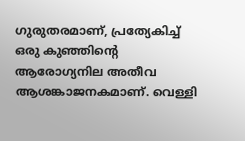ഗുരുതരമാണ്, പ്രത്യേകിച്ച് ഒരു കുഞ്ഞിന്റെ ആരോഗ്യനില അതീവ ആശങ്കാജനകമാണ്. വെള്ളി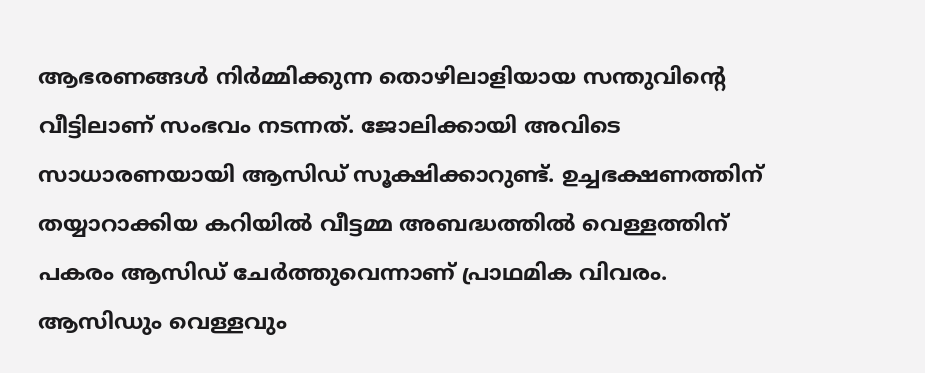ആഭരണങ്ങള്‍ നിര്‍മ്മിക്കുന്ന തൊഴിലാളിയായ സന്തുവിന്റെ വീട്ടിലാണ് സംഭവം നടന്നത്. ജോലിക്കായി അവിടെ സാധാരണയായി ആസിഡ് സൂക്ഷിക്കാറുണ്ട്. ഉച്ചഭക്ഷണത്തിന് തയ്യാറാക്കിയ കറിയില്‍ വീട്ടമ്മ അബദ്ധത്തില്‍ വെള്ളത്തിന് പകരം ആസിഡ് ചേര്‍ത്തുവെന്നാണ് പ്രാഥമിക വിവരം. ആസിഡും വെള്ളവും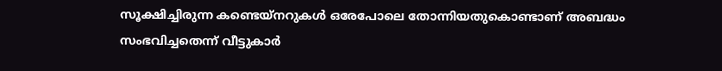സൂക്ഷിച്ചിരുന്ന കണ്ടെയ്‌നറുകള്‍ ഒരേപോലെ തോന്നിയതുകൊണ്ടാണ് അബദ്ധം സംഭവിച്ചതെന്ന് വീട്ടുകാര്‍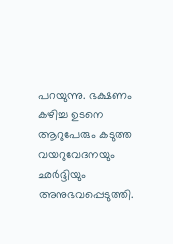പറയുന്നു. ഭക്ഷണം കഴിച്ച ഉടനെ ആറുപേരും കടുത്ത വയറുവേദനയും ഛര്‍ദ്ദിയും അനുഭവപ്പെടുത്തി.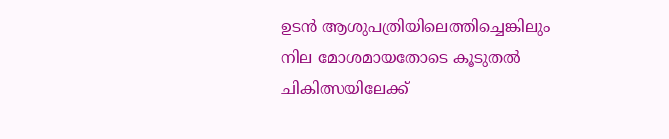ഉടന്‍ ആശുപത്രിയിലെത്തിച്ചെങ്കിലും നില മോശമായതോടെ കൂടുതല്‍ ചികിത്സയിലേക്ക്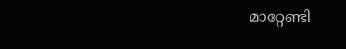മാറ്റേണ്ടി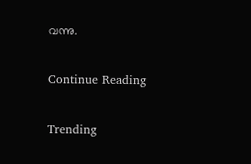വന്നു.

Continue Reading

Trending